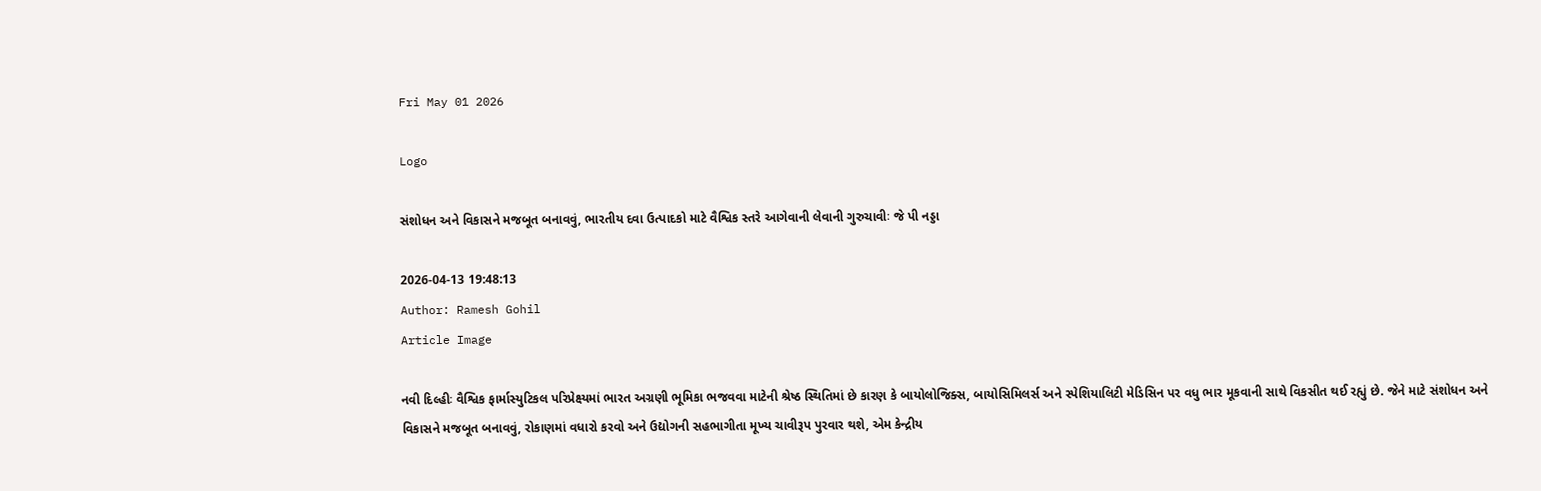Fri May 01 2026

Logo

સંશોધન અને વિકાસને મજબૂત બનાવવું, ભારતીય દવા ઉત્પાદકો માટે વૈશ્વિક સ્તરે આગેવાની લેવાની ગુરુચાવીઃ જે પી નડ્ડા

2026-04-13 19:48:13
Author: Ramesh Gohil
Article Image

નવી દિલ્હીઃ વૈશ્વિક ફાર્માસ્યુટિકલ પરિપ્રેક્ષ્યમાં ભારત અગ્રણી ભૂમિકા ભજવવા માટેની શ્રેષ્ઠ સ્થિતિમાં છે કારણ કે બાયોલોજિક્સ, બાયોસિમિલર્સ અને સ્પેશિયાલિટી મેડિસિન પર વધુ ભાર મૂકવાની સાથે વિકસીત થઈ રહ્યું છે. જેને માટે સંશોધન અને વિકાસને મજબૂત બનાવવું, રોકાણમાં વધારો કરવો અને ઉદ્યોગની સહભાગીતા મૂખ્ય ચાવીરૂપ પુરવાર થશે, એમ કેન્દ્રીય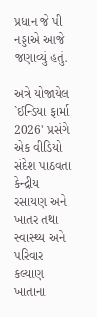પ્રધાન જે પી નડ્ડાએ આજે જણાવ્યું હતું.

અત્રે યોજાયેલ `ઈન્ડિયા ફાર્મા 2026' પ્રસંગે એક વીડિયો સંદેશ પાઠવતા કેન્દ્રીય રસાયણ અને ખાતર તથા સ્વાસ્થ્ય અને પરિવાર કલ્યાણ ખાતાના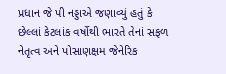પ્રધાન જે પી નડ્ડાએ જણાવ્યું હતું કે છેલ્લાં કેટલાંક વર્ષોથી ભારતે તેનાં સફળ નેતૃત્વ અને પોસાણક્ષમ જેનેરિક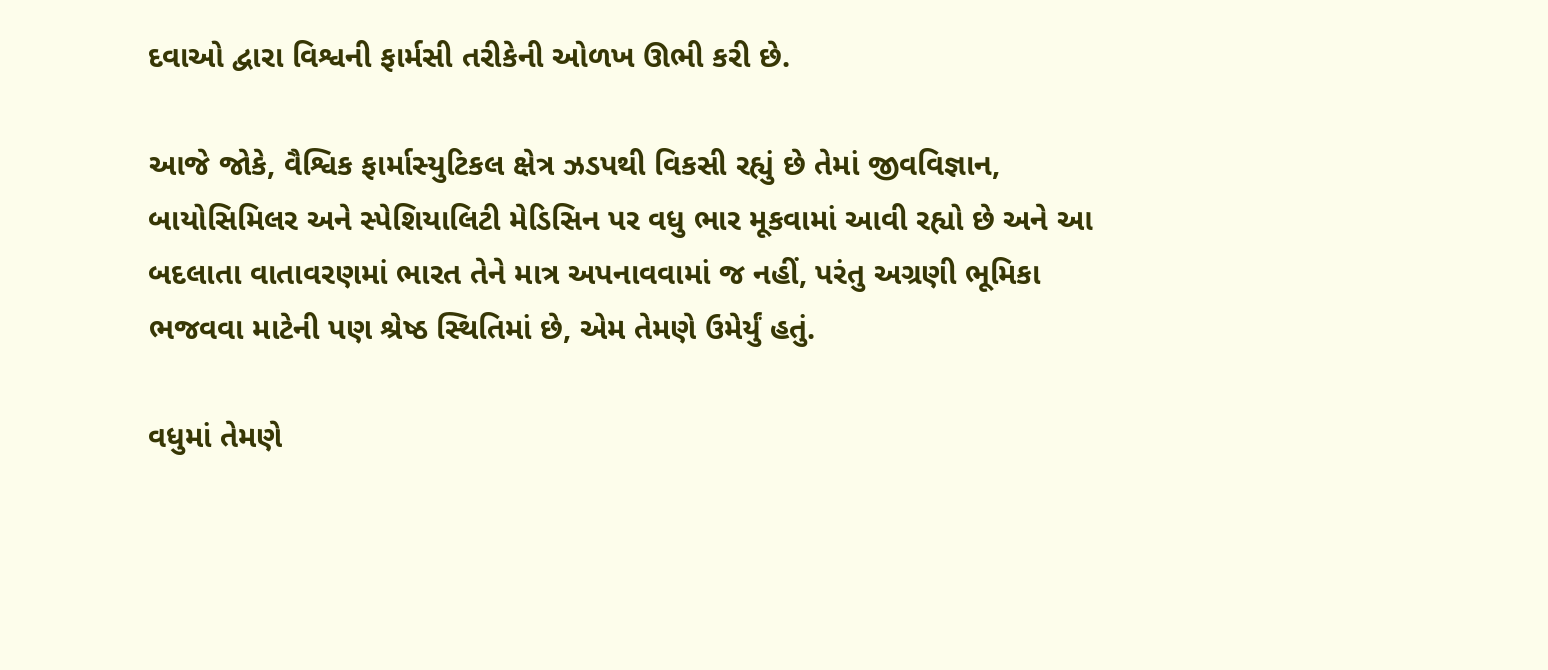દવાઓ દ્વારા વિશ્વની ફાર્મસી તરીકેની ઓળખ ઊભી કરી છે.

આજે જોકે, વૈશ્વિક ફાર્માસ્યુટિકલ ક્ષેત્ર ઝડપથી વિકસી રહ્યું છે તેમાં જીવવિજ્ઞાન, બાયોસિમિલર અને સ્પેશિયાલિટી મેડિસિન પર વધુ ભાર મૂકવામાં આવી રહ્યો છે અને આ બદલાતા વાતાવરણમાં ભારત તેને માત્ર અપનાવવામાં જ નહીં, પરંતુ અગ્રણી ભૂમિકા ભજવવા માટેની પણ શ્રેષ્ઠ સ્થિતિમાં છે, એમ તેમણે ઉમેર્યું હતું.

વધુમાં તેમણે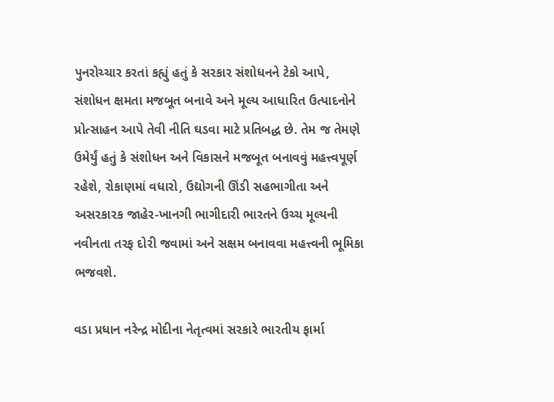પુનરોચ્ચાર કરતાં કહ્યું હતું કે સરકાર સંશોધનને ટેકો આપે, સંશોધન ક્ષમતા મજબૂત બનાવે અને મૂલ્ય આધારિત ઉત્પાદનોને પ્રોત્સાહન આપે તેવી નીતિ ઘડવા માટે પ્રતિબદ્ધ છે. તેમ જ તેમણે ઉમેર્યું હતું કે સંશોધન અને વિકાસને મજબૂત બનાવવું મહત્ત્વપૂર્ણ રહેશે, રોકાણમાં વધારો, ઉદ્યોગની ઊંડી સહભાગીતા અને અસરકારક જાહેર-ખાનગી ભાગીદારી ભારતને ઉચ્ચ મૂલ્યની નવીનતા તરફ દોરી જવામાં અને સક્ષમ બનાવવા મહત્ત્વની ભૂમિકા ભજવશે.

વડા પ્રધાન નરેન્દ્ર મોદીના નેતૃત્વમાં સરકારે ભારતીય ફાર્મા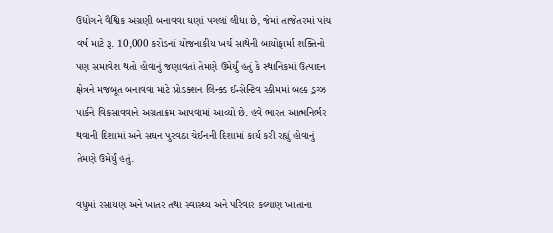ઉદ્યોગને વૈશ્વિક અગ્રણી બનાવવા ઘણાં પગલાં લીધા છે, જેમાં તાજેતરમાં પાંચ વર્ષ માટે રૂ. 10,000 કરોડનાં યોજનાકીય ખર્ચ સાથેની બાયોફાર્મા શક્તિનો પણ સમાવેશ થતો હોવાનું જણાવતાં તેમણે ઉમેર્યું હતું કે સ્થાનિકમાં ઉત્પાદન ક્ષેત્રને મજબૂત બનાવવા માટે પ્રોડક્શન લિન્ક્ડ ઈન્સેન્ટિવ સ્કીમમાં બલ્ક ડ્રગ્ઝ પાર્કને વિકસાવવાને અગ્રતાક્રમ આપવામાં આવ્યો છે. હવે ભારત આત્મનિર્ભર થવાની દિશામાં અને સઘન પુરવઠા ચેઈનની દિશામાં કાર્ય કરી રહ્યું હોવાનું તેમણે ઉમેર્યું હતું.

વધુમાં રસાયણ અને ખાતર તથા સ્વાસ્થ્ય અને પરિવાર કલ્યાણ ખાતાના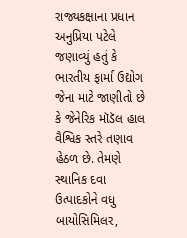રાજ્યકક્ષાના પ્રધાન અનુપ્રિયા પટેલે જણાવ્યું હતું કે ભારતીય ફાર્મા ઉદ્યોગ જેના માટે જાણીતો છે કે જેનેરિક મૉડૅલ હાલ વૈશ્વિક સ્તરે તણાવ હેઠળ છે. તેમણે સ્થાનિક દવા ઉત્પાદકોને વધુ બાયોસિમિલર,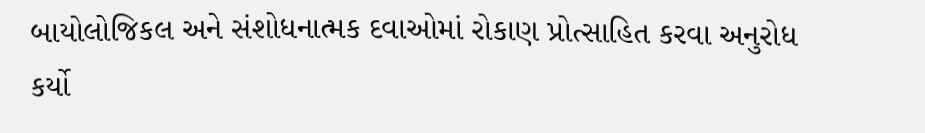બાયોલોજિકલ અને સંશોધનાત્મક દવાઓમાં રોકાણ પ્રોત્સાહિત કરવા અનુરોધ કર્યો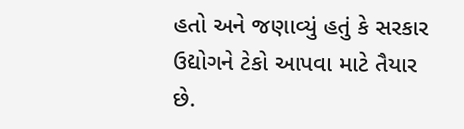હતો અને જણાવ્યું હતું કે સરકાર ઉદ્યોગને ટેકો આપવા માટે તૈયાર છે.